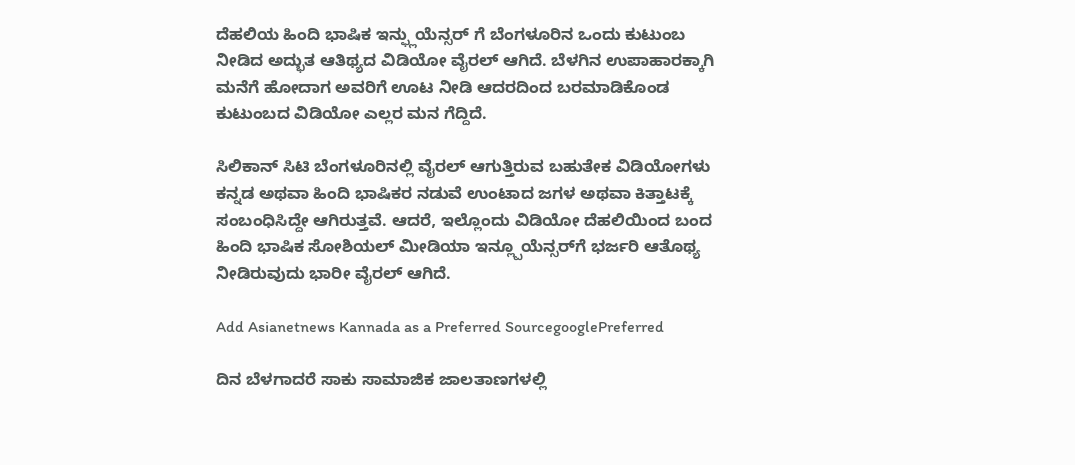ದೆಹಲಿಯ ಹಿಂದಿ ಭಾಷಿಕ ಇನ್ಫ್ಲುಯೆನ್ಸರ್ ಗೆ ಬೆಂಗಳೂರಿನ ಒಂದು ಕುಟುಂಬ ನೀಡಿದ ಅದ್ಭುತ ಆತಿಥ್ಯದ ವಿಡಿಯೋ ವೈರಲ್ ಆಗಿದೆ. ಬೆಳಗಿನ ಉಪಾಹಾರಕ್ಕಾಗಿ ಮನೆಗೆ ಹೋದಾಗ ಅವರಿಗೆ ಊಟ ನೀಡಿ ಆದರದಿಂದ ಬರಮಾಡಿಕೊಂಡ ಕುಟುಂಬದ ವಿಡಿಯೋ ಎಲ್ಲರ ಮನ ಗೆದ್ದಿದೆ.

ಸಿಲಿಕಾನ್ ಸಿಟಿ ಬೆಂಗಳೂರಿನಲ್ಲಿ ವೈರಲ್ ಆಗುತ್ತಿರುವ ಬಹುತೇಕ ವಿಡಿಯೋಗಳು ಕನ್ನಡ ಅಥವಾ ಹಿಂದಿ ಭಾಷಿಕರ ನಡುವೆ ಉಂಟಾದ ಜಗಳ ಅಥವಾ ಕಿತ್ತಾಟಕ್ಕೆ ಸಂಬಂಧಿಸಿದ್ದೇ ಆಗಿರುತ್ತವೆ. ಆದರೆ, ಇಲ್ಲೊಂದು ವಿಡಿಯೋ ದೆಹಲಿಯಿಂದ ಬಂದ ಹಿಂದಿ ಭಾಷಿಕ ಸೋಶಿಯಲ್ ಮೀಡಿಯಾ ಇನ್ಲ್ಪೂಯೆನ್ಸರ್‌ಗೆ ಭರ್ಜರಿ ಆತೊಥ್ಯ ನೀಡಿರುವುದು ಭಾರೀ ವೈರಲ್ ಆಗಿದೆ.

Add Asianetnews Kannada as a Preferred SourcegooglePreferred

ದಿನ ಬೆಳಗಾದರೆ ಸಾಕು ಸಾಮಾಜಿಕ ಜಾಲತಾಣಗಳಲ್ಲಿ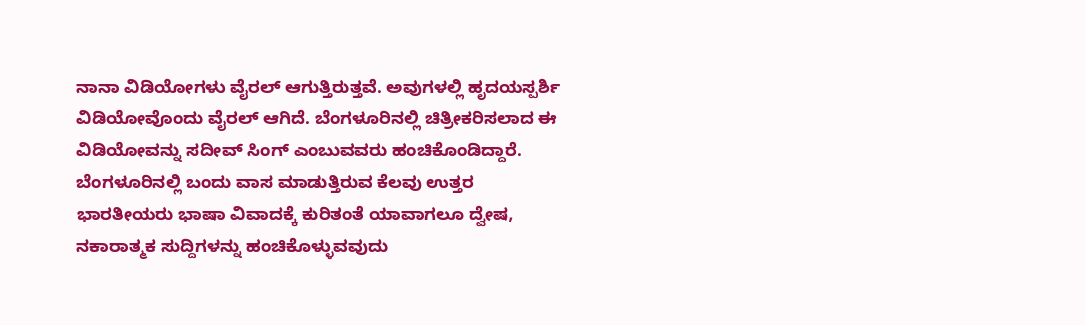ನಾನಾ ವಿಡಿಯೋಗಳು ವೈರಲ್ ಆಗುತ್ತಿರುತ್ತವೆ. ಅವುಗಳಲ್ಲಿ ಹೃದಯಸ್ಪರ್ಶಿ ವಿಡಿಯೋವೊಂದು ವೈರಲ್ ಆಗಿದೆ. ಬೆಂಗಳೂರಿನಲ್ಲಿ ಚಿತ್ರೀಕರಿಸಲಾದ ಈ ವಿಡಿಯೋವನ್ನು ಸದೀವ್ ಸಿಂಗ್ ಎಂಬುವವರು ಹಂಚಿಕೊಂಡಿದ್ದಾರೆ. ಬೆಂಗಳೂರಿನಲ್ಲಿ ಬಂದು ವಾಸ ಮಾಡುತ್ತಿರುವ ಕೆಲವು ಉತ್ತರ ಭಾರತೀಯರು ಭಾಷಾ ವಿವಾದಕ್ಕೆ ಕುರಿತಂತೆ ಯಾವಾಗಲೂ ದ್ವೇಷ, ನಕಾರಾತ್ಮಕ ಸುದ್ದಿಗಳನ್ನು ಹಂಚಿಕೊಳ್ಳುವವುದು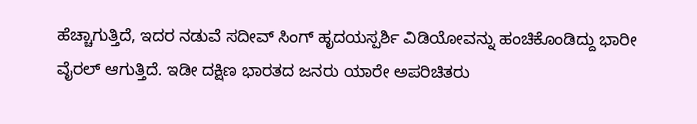ಹೆಚ್ಚಾಗುತ್ತಿದೆ, ಇದರ ನಡುವೆ ಸದೀವ್ ಸಿಂಗ್ ಹೃದಯಸ್ಪರ್ಶಿ ವಿಡಿಯೋವನ್ನು ಹಂಚಿಕೊಂಡಿದ್ದು ಭಾರೀ ವೈರಲ್ ಆಗುತ್ತಿದೆ. ಇಡೀ ದಕ್ಷಿಣ ಭಾರತದ ಜನರು ಯಾರೇ ಅಪರಿಚಿತರು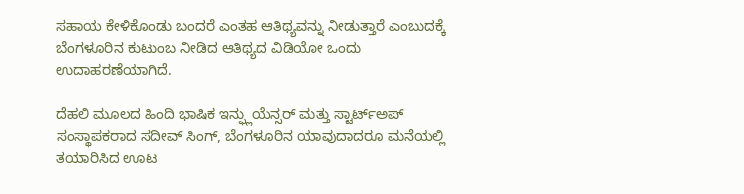ಸಹಾಯ ಕೇಳಿಕೊಂಡು ಬಂದರೆ ಎಂತಹ ಆತಿಥ್ಯವನ್ನು ನೀಡುತ್ತಾರೆ ಎಂಬುದಕ್ಕೆ ಬೆಂಗಳೂರಿನ ಕುಟುಂಬ ನೀಡಿದ ಆತಿಥ್ಯದ ವಿಡಿಯೋ ಒಂದು ಉದಾಹರಣೆಯಾಗಿದೆ.

ದೆಹಲಿ ಮೂಲದ ಹಿಂದಿ ಭಾಷಿಕ ಇನ್ಫ್ಲುಯೆನ್ಸರ್ ಮತ್ತು ಸ್ಟಾರ್ಟ್‌ಅಪ್ ಸಂಸ್ಥಾಪಕರಾದ ಸದೀವ್ ಸಿಂಗ್, ಬೆಂಗಳೂರಿನ ಯಾವುದಾದರೂ ಮನೆಯಲ್ಲಿ ತಯಾರಿಸಿದ ಊಟ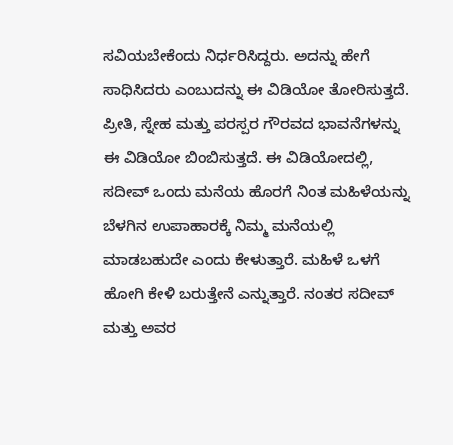ಸವಿಯಬೇಕೆಂದು ನಿರ್ಧರಿಸಿದ್ದರು. ಅದನ್ನು ಹೇಗೆ ಸಾಧಿಸಿದರು ಎಂಬುದನ್ನು ಈ ವಿಡಿಯೋ ತೋರಿಸುತ್ತದೆ. ಪ್ರೀತಿ, ಸ್ನೇಹ ಮತ್ತು ಪರಸ್ಪರ ಗೌರವದ ಭಾವನೆಗಳನ್ನು ಈ ವಿಡಿಯೋ ಬಿಂಬಿಸುತ್ತದೆ. ಈ ವಿಡಿಯೋದಲ್ಲಿ, ಸದೀವ್ ಒಂದು ಮನೆಯ ಹೊರಗೆ ನಿಂತ ಮಹಿಳೆಯನ್ನು ಬೆಳಗಿನ ಉಪಾಹಾರಕ್ಕೆ ನಿಮ್ಮ ಮನೆಯಲ್ಲಿ ಮಾಡಬಹುದೇ ಎಂದು ಕೇಳುತ್ತಾರೆ. ಮಹಿಳೆ ಒಳಗೆ ಹೋಗಿ ಕೇಳಿ ಬರುತ್ತೇನೆ ಎನ್ನುತ್ತಾರೆ. ನಂತರ ಸದೀವ್ ಮತ್ತು ಅವರ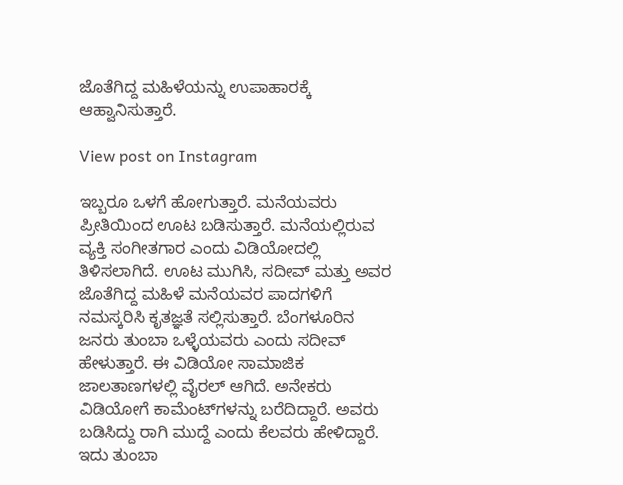ಜೊತೆಗಿದ್ದ ಮಹಿಳೆಯನ್ನು ಉಪಾಹಾರಕ್ಕೆ ಆಹ್ವಾನಿಸುತ್ತಾರೆ.

View post on Instagram

ಇಬ್ಬರೂ ಒಳಗೆ ಹೋಗುತ್ತಾರೆ. ಮನೆಯವರು ಪ್ರೀತಿಯಿಂದ ಊಟ ಬಡಿಸುತ್ತಾರೆ. ಮನೆಯಲ್ಲಿರುವ ವ್ಯಕ್ತಿ ಸಂಗೀತಗಾರ ಎಂದು ವಿಡಿಯೋದಲ್ಲಿ ತಿಳಿಸಲಾಗಿದೆ. ಊಟ ಮುಗಿಸಿ, ಸದೀವ್ ಮತ್ತು ಅವರ ಜೊತೆಗಿದ್ದ ಮಹಿಳೆ ಮನೆಯವರ ಪಾದಗಳಿಗೆ ನಮಸ್ಕರಿಸಿ ಕೃತಜ್ಞತೆ ಸಲ್ಲಿಸುತ್ತಾರೆ. ಬೆಂಗಳೂರಿನ ಜನರು ತುಂಬಾ ಒಳ್ಳೆಯವರು ಎಂದು ಸದೀವ್ ಹೇಳುತ್ತಾರೆ. ಈ ವಿಡಿಯೋ ಸಾಮಾಜಿಕ ಜಾಲತಾಣಗಳಲ್ಲಿ ವೈರಲ್ ಆಗಿದೆ. ಅನೇಕರು ವಿಡಿಯೋಗೆ ಕಾಮೆಂಟ್‌ಗಳನ್ನು ಬರೆದಿದ್ದಾರೆ. ಅವರು ಬಡಿಸಿದ್ದು ರಾಗಿ ಮುದ್ದೆ ಎಂದು ಕೆಲವರು ಹೇಳಿದ್ದಾರೆ. ಇದು ತುಂಬಾ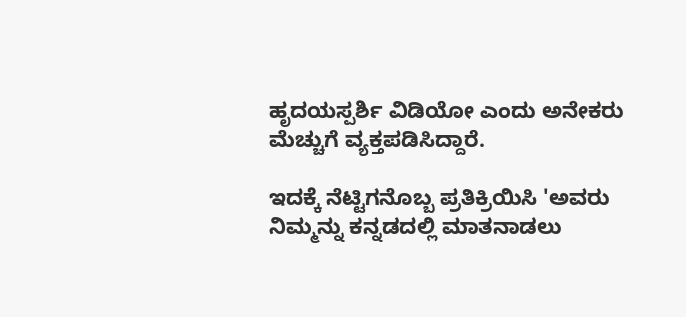ಹೃದಯಸ್ಪರ್ಶಿ ವಿಡಿಯೋ ಎಂದು ಅನೇಕರು ಮೆಚ್ಚುಗೆ ವ್ಯಕ್ತಪಡಿಸಿದ್ದಾರೆ.

ಇದಕ್ಕೆ ನೆಟ್ಟಿಗನೊಬ್ಬ ಪ್ರತಿಕ್ರಿಯಿಸಿ 'ಅವರು ನಿಮ್ಮನ್ನು ಕನ್ನಡದಲ್ಲಿ ಮಾತನಾಡಲು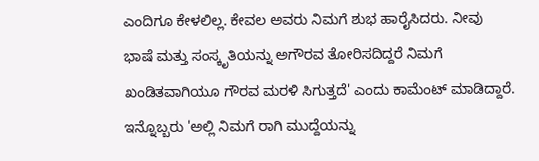ಎಂದಿಗೂ ಕೇಳಲಿಲ್ಲ. ಕೇವಲ ಅವರು ನಿಮಗೆ ಶುಭ ಹಾರೈಸಿದರು. ನೀವು ಭಾಷೆ ಮತ್ತು ಸಂಸ್ಕೃತಿಯನ್ನು ಅಗೌರವ ತೋರಿಸದಿದ್ದರೆ ನಿಮಗೆ ಖಂಡಿತವಾಗಿಯೂ ಗೌರವ ಮರಳಿ ಸಿಗುತ್ತದೆ' ಎಂದು ಕಾಮೆಂಟ್ ಮಾಡಿದ್ದಾರೆ. ಇನ್ನೊಬ್ಬರು 'ಅಲ್ಲಿ ನಿಮಗೆ ರಾಗಿ ಮುದ್ದೆಯನ್ನು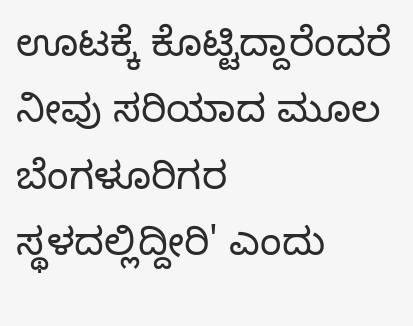ಊಟಕ್ಕೆ ಕೊಟ್ಟಿದ್ದಾರೆಂದರೆ ನೀವು ಸರಿಯಾದ ಮೂಲ ಬೆಂಗಳೂರಿಗರ ಸ್ಥಳದಲ್ಲಿದ್ದೀರಿ' ಎಂದು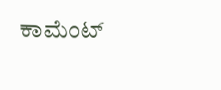ಕಾಮೆಂಟ್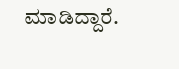ಮಾಡಿದ್ದಾರೆ.